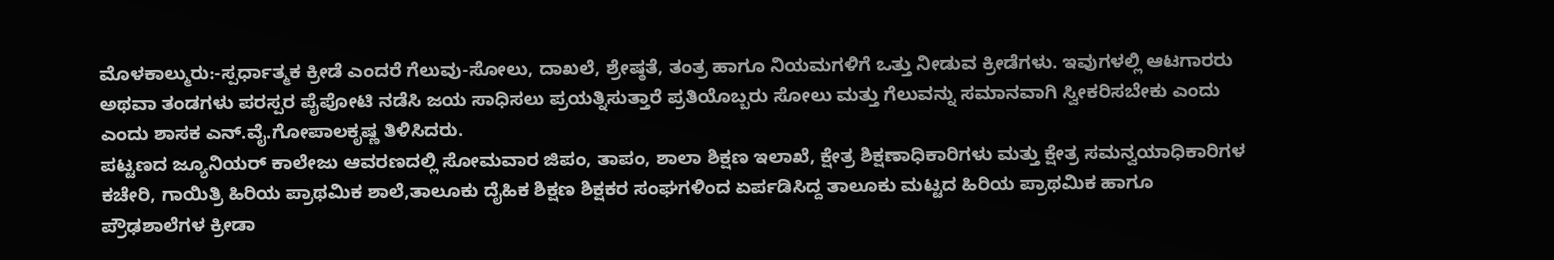ಮೊಳಕಾಲ್ಮುರು:-ಸ್ಪರ್ಧಾತ್ಮಕ ಕ್ರೀಡೆ ಎಂದರೆ ಗೆಲುವು-ಸೋಲು, ದಾಖಲೆ, ಶ್ರೇಷ್ಠತೆ, ತಂತ್ರ ಹಾಗೂ ನಿಯಮಗಳಿಗೆ ಒತ್ತು ನೀಡುವ ಕ್ರೀಡೆಗಳು. ಇವುಗಳಲ್ಲಿ ಆಟಗಾರರು ಅಥವಾ ತಂಡಗಳು ಪರಸ್ಪರ ಪೈಪೋಟಿ ನಡೆಸಿ ಜಯ ಸಾಧಿಸಲು ಪ್ರಯತ್ನಿಸುತ್ತಾರೆ ಪ್ರತಿಯೊಬ್ಬರು ಸೋಲು ಮತ್ತು ಗೆಲುವನ್ನು ಸಮಾನವಾಗಿ ಸ್ವೀಕರಿಸಬೇಕು ಎಂದು
ಎಂದು ಶಾಸಕ ಎನ್.ವೈ.ಗೋಪಾಲಕೃಷ್ಣ ತಿಳಿಸಿದರು.
ಪಟ್ಟಣದ ಜ್ಯೂನಿಯರ್ ಕಾಲೇಜು ಆವರಣದಲ್ಲಿ ಸೋಮವಾರ ಜಿಪಂ, ತಾಪಂ, ಶಾಲಾ ಶಿಕ್ಷಣ ಇಲಾಖೆ, ಕ್ಷೇತ್ರ ಶಿಕ್ಷಣಾಧಿಕಾರಿಗಳು ಮತ್ತು ಕ್ಷೇತ್ರ ಸಮನ್ವಯಾಧಿಕಾರಿಗಳ ಕಚೇರಿ, ಗಾಯಿತ್ರಿ ಹಿರಿಯ ಪ್ರಾಥಮಿಕ ಶಾಲೆ,ತಾಲೂಕು ದೈಹಿಕ ಶಿಕ್ಷಣ ಶಿಕ್ಷಕರ ಸಂಘಗಳಿಂದ ಏರ್ಪಡಿಸಿದ್ದ ತಾಲೂಕು ಮಟ್ಟದ ಹಿರಿಯ ಪ್ರಾಥಮಿಕ ಹಾಗೂ ಪ್ರೌಢಶಾಲೆಗಳ ಕ್ರೀಡಾ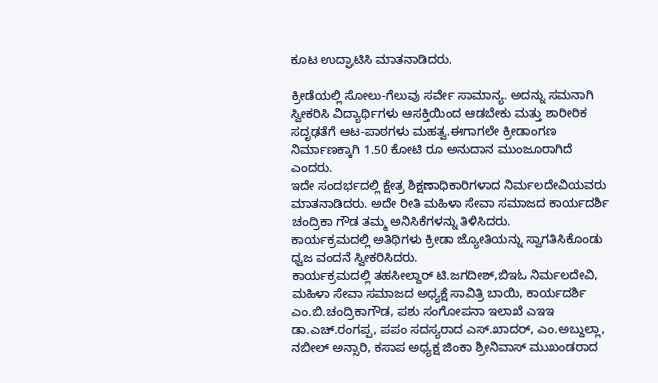ಕೂಟ ಉದ್ಘಾಟಿಸಿ ಮಾತನಾಡಿದರು.

ಕ್ರೀಡೆಯಲ್ಲಿ ಸೋಲು-ಗೆಲುವು ಸರ್ವೇ ಸಾಮಾನ್ಯ. ಅದನ್ನು ಸಮನಾಗಿ ಸ್ವೀಕರಿಸಿ ವಿದ್ಯಾರ್ಥಿಗಳು ಆಸಕ್ತಿಯಿಂದ ಆಡಬೇಕು ಮತ್ತು ಶಾರೀರಿಕ ಸದೃಢತೆಗೆ ಆಟ-ಪಾಠಗಳು ಮಹತ್ವ.ಈಗಾಗಲೇ ಕ್ರೀಡಾಂಗಣ ನಿರ್ಮಾಣಕ್ಕಾಗಿ 1.50 ಕೋಟಿ ರೂ ಅನುದಾನ ಮುಂಜೂರಾಗಿದೆ ಎಂದರು.
ಇದೇ ಸಂದರ್ಭದಲ್ಲಿ ಕ್ಷೇತ್ರ ಶಿಕ್ಷಣಾಧಿಕಾರಿಗಳಾದ ನಿರ್ಮಲದೇವಿಯವರು ಮಾತನಾಡಿದರು. ಅದೇ ರೀತಿ ಮಹಿಳಾ ಸೇವಾ ಸಮಾಜದ ಕಾರ್ಯದರ್ಶಿ ಚಂದ್ರಿಕಾ ಗೌಡ ತಮ್ಮ ಅನಿಸಿಕೆಗಳನ್ನು ತಿಳಿಸಿದರು.
ಕಾರ್ಯಕ್ರಮದಲ್ಲಿ ಅತಿಥಿಗಳು ಕ್ರೀಡಾ ಜ್ಯೋತಿಯನ್ನು ಸ್ವಾಗತಿಸಿಕೊಂಡು ಧ್ವಜ ವಂದನೆ ಸ್ವೀಕರಿಸಿದರು.
ಕಾರ್ಯಕ್ರಮದಲ್ಲಿ ತಹಸೀಲ್ದಾರ್ ಟಿ.ಜಗದೀಶ್,ಬಿಇಓ ನಿರ್ಮಲದೇವಿ, ಮಹಿಳಾ ಸೇವಾ ಸಮಾಜದ ಅಧ್ಯಕ್ಷೆ ಸಾವಿತ್ರಿ ಬಾಯಿ, ಕಾರ್ಯದರ್ಶಿ ಎಂ.ಬಿ.ಚಂದ್ರಿಕಾಗೌಡ, ಪಶು ಸಂಗೋಪನಾ ಇಲಾಖೆ ಎಇಇ ಡಾ.ಎಚ್.ರಂಗಪ್ಪ, ಪಪಂ ಸದಸ್ಯರಾದ ಎಸ್.ಖಾದರ್, ಎಂ.ಅಬ್ದುಲ್ಲಾ, ನಬೀಲ್ ಅನ್ಸಾರಿ, ಕಸಾಪ ಅಧ್ಯಕ್ಷ ಜಿಂಕಾ ಶ್ರೀನಿವಾಸ್ ಮುಖಂಡರಾದ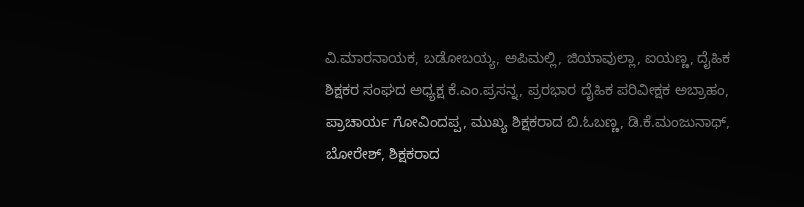ವಿ.ಮಾರನಾಯಕ, ಬಡೋಬಯ್ಯ, ಅಪಿಮಲ್ಲಿ, ಜಿಯಾವುಲ್ಲಾ, ಐಯಣ್ಣ, ದೈಹಿಕ ಶಿಕ್ಷಕರ ಸಂಘದ ಅಧ್ಯಕ್ಷ ಕೆ.ಎಂ.ಪ್ರಸನ್ನ, ಪ್ರರಭಾರ ದೈಹಿಕ ಪರಿವೀಕ್ಷಕ ಅಬ್ರಾಹಂ, ಪ್ರಾಚಾರ್ಯ ಗೋವಿಂದಪ್ಪ, ಮುಖ್ಯ ಶಿಕ್ಷಕರಾದ ಬಿ.ಓಬಣ್ಣ, ಡಿ.ಕೆ.ಮಂಜುನಾಥ್, ಬೋರೇಶ್, ಶಿಕ್ಷಕರಾದ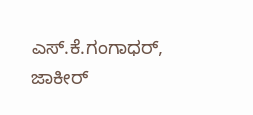ಎಸ್.ಕೆ.ಗಂಗಾಧರ್, ಜಾಕೀರ್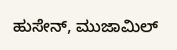ಹುಸೇನ್, ಮುಜಾಮಿಲ್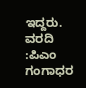ಇದ್ದರು.
ವರದಿ :ಪಿಎಂ ಗಂಗಾಧರ